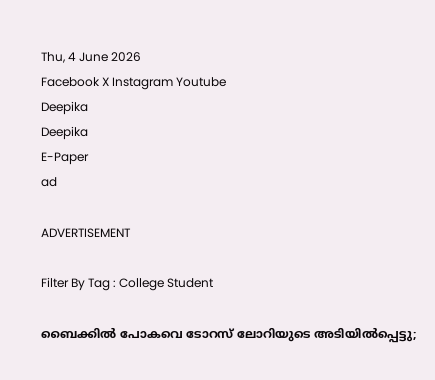Thu, 4 June 2026
Facebook X Instagram Youtube
Deepika
Deepika
E-Paper
ad

ADVERTISEMENT

Filter By Tag : College Student

ബൈക്കിൽ പോകവെ ടോറസ് ലോറിയുടെ അടിയിൽപ്പെട്ടു;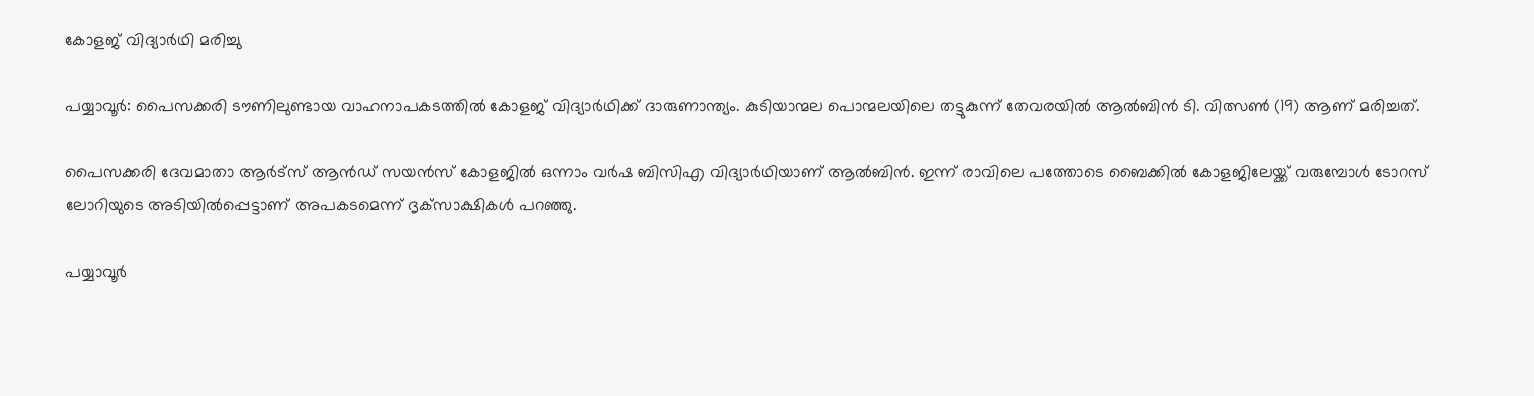കോളജ് വിദ്യാർഥി മരിച്ചു

പയ്യാവൂർ: പൈസക്കരി ടൗണിലുണ്ടായ വാഹനാപകടത്തിൽ കോളജ് വിദ്യാർഥിക്ക് ദാരുണാന്ത്യം. കുടിയാന്മല പൊന്മലയിലെ തട്ടുകുന്ന് തേവരയിൽ ആൽബിൻ ടി. വിത്സൺ (19) ആണ് മരിച്ചത്.

പൈസക്കരി ദേവമാതാ ആർട്‌സ് ആൻഡ് സയൻസ് കോളജിൽ ഒന്നാം വർഷ ബിസിഎ വിദ്യാർഥിയാണ് ആൽബിൻ. ഇന്ന് രാവിലെ പത്തോടെ ബൈക്കിൽ കോളജിലേയ്ക്ക് വരുമ്പോൾ ടോറസ് ലോറിയുടെ അടിയിൽപ്പെട്ടാണ് അപകടമെന്ന് ദൃക്‌സാക്ഷികൾ പറഞ്ഞു.

പയ്യാവൂർ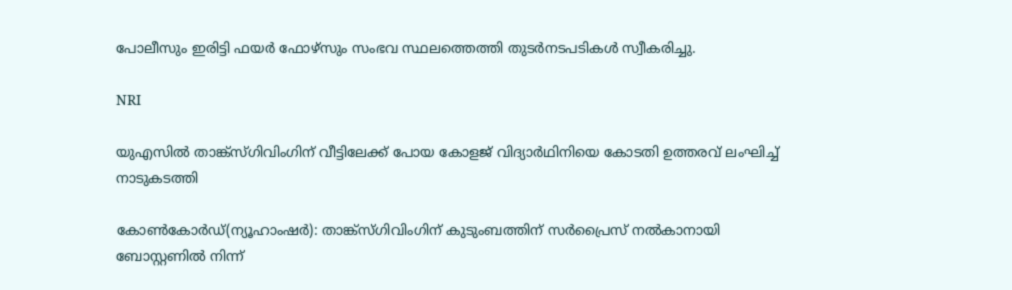പോലീസും ഇരിട്ടി ഫയർ ഫോഴ്സും സംഭവ സ്ഥലത്തെത്തി തുടർനടപടികൾ സ്വീകരിച്ചു.

NRI

യുഎസിൽ താങ്ക്സ്ഗിവിംഗിന് വീട്ടിലേക്ക് പോയ കോളജ് വിദ്യാർഥിനിയെ കോടതി ഉത്തരവ് ലംഘിച്ച് നാടുകടത്തി

കോൺകോർഡ്(ന്യൂഹാംഷർ): താങ്ക്സ്ഗിവിംഗിന് കുടുംബത്തിന് സർപ്രൈസ് നൽകാനായി ബോസ്റ്റണിൽ നിന്ന്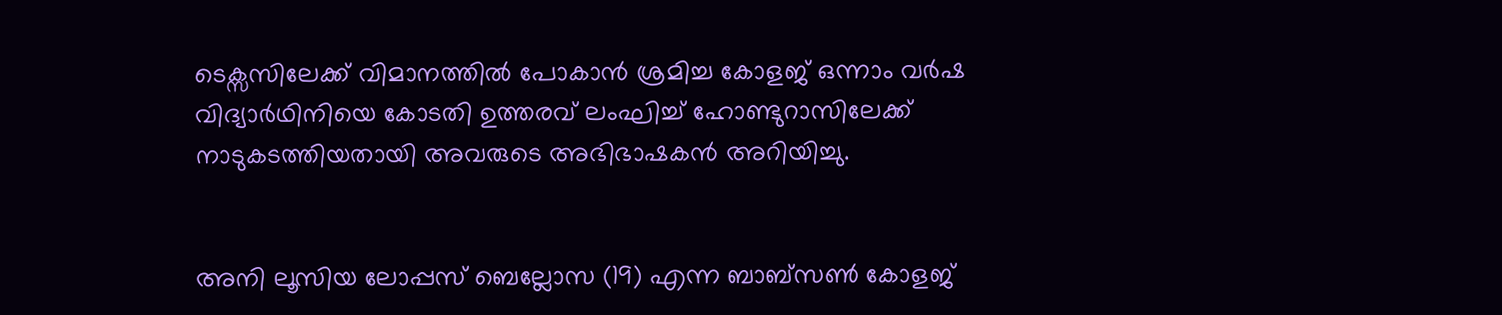ടെക്സസിലേക്ക് വിമാനത്തിൽ പോകാൻ ശ്രമിച്ച കോളജ് ഒന്നാം വർഷ വിദ്യാർഥിനിയെ കോടതി ഉത്തരവ് ലംഘിച്ച് ഹോണ്ടുറാസിലേക്ക് നാടുകടത്തിയതായി അവരുടെ അഭിഭാഷകൻ അറിയിച്ചു.


അനി ലൂസിയ ലോപ്പസ് ബെല്ലോസ (19) എന്ന ബാബ്സൺ കോളജ്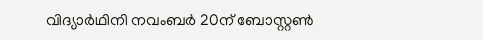വിദ്യാർഥിനി നവംബർ 20ന് ബോസ്റ്റൺ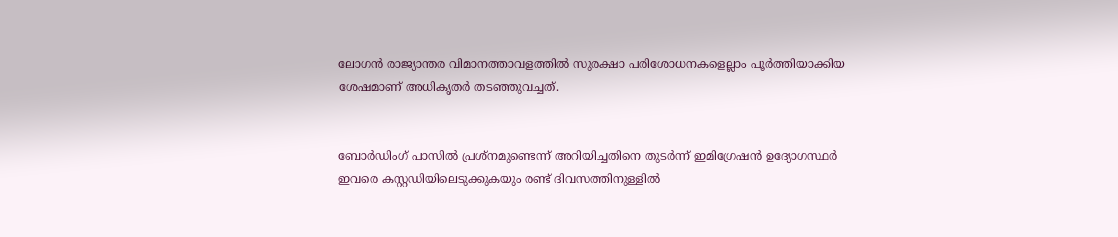ലോഗൻ രാജ്യാന്തര വിമാനത്താവളത്തിൽ സുരക്ഷാ പരിശോധനകളെല്ലാം പൂർത്തിയാക്കിയ ശേഷമാണ് അധികൃതർ തടഞ്ഞുവച്ചത്.


ബോർഡിംഗ് പാസിൽ പ്രശ്നമുണ്ടെന്ന് അറിയിച്ചതിനെ തുടർന്ന് ഇമിഗ്രേഷൻ ഉദ്യോഗസ്ഥർ ഇവരെ കസ്റ്റഡിയിലെടുക്കുകയും രണ്ട് ദിവസത്തിനുള്ളിൽ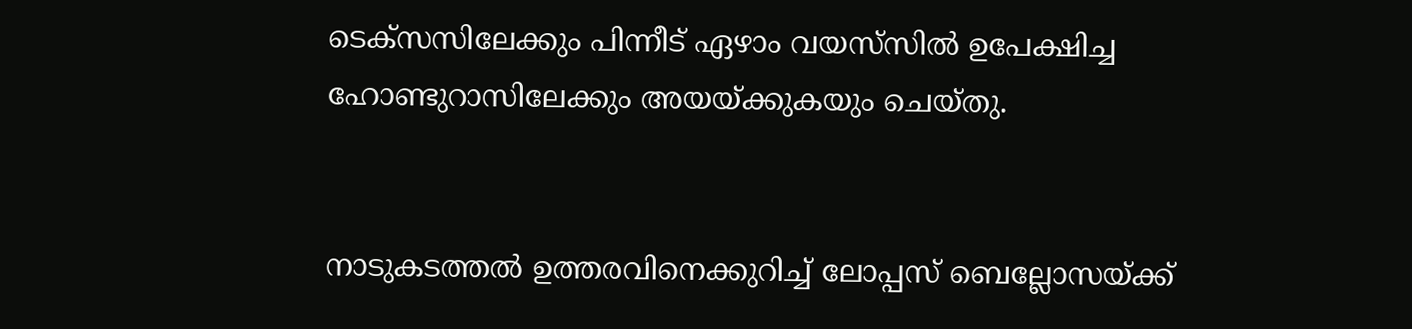ടെക്സസിലേക്കും പിന്നീട് ഏഴാം വയസ്‌സിൽ ഉപേക്ഷിച്ച ഹോണ്ടുറാസിലേക്കും അയയ്ക്കുകയും ചെയ്തു.


നാടുകടത്തൽ ഉത്തരവിനെക്കുറിച്ച് ലോപ്പസ് ബെല്ലോസയ്ക്ക്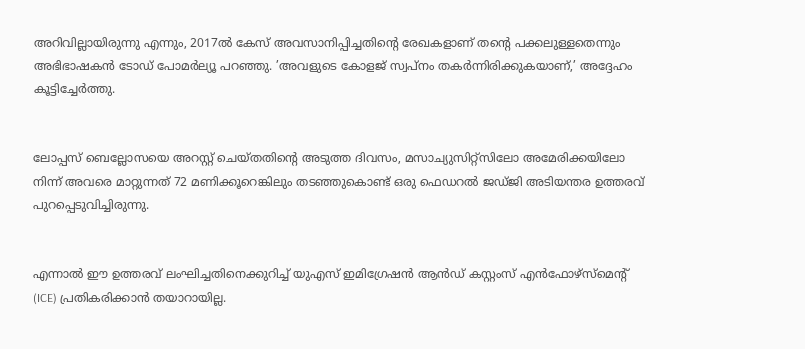അറിവില്ലായിരുന്നു എന്നും, 2017ൽ കേസ് അവസാനിപ്പിച്ചതിന്‍റെ രേഖകളാണ് തന്‍റെ പക്കലുള്ളതെന്നും അഭിഭാഷകൻ ടോഡ് പോമർല്യൂ പറഞ്ഞു. ’അവളുടെ കോളജ് സ്വപ്നം തകർന്നിരിക്കുകയാണ്,’ അദ്ദേഹം കൂട്ടിച്ചേർത്തു.


ലോപ്പസ് ബെല്ലോസയെ അറസ്റ്റ് ചെയ്തതിന്‍റെ അടുത്ത ദിവസം, മസാച്യുസിറ്റ്സിലോ അമേരിക്കയിലോ നിന്ന് അവരെ മാറ്റുന്നത് 72 മണിക്കൂറെങ്കിലും തടഞ്ഞുകൊണ്ട് ഒരു ഫെഡറൽ ജഡ്ജി അടിയന്തര ഉത്തരവ് പുറപ്പെടുവിച്ചിരുന്നു.


എന്നാൽ ഈ ഉത്തരവ് ലംഘിച്ചതിനെക്കുറിച്ച് യുഎസ് ഇമിഗ്രേഷൻ ആൻഡ് കസ്റ്റംസ് എൻഫോഴ്സ്മെന്‍റ് (ICE) പ്രതികരിക്കാൻ തയാറായില്ല.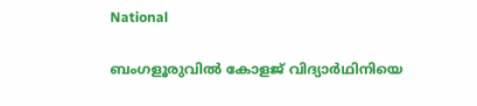National

ബംഗളൂരുവിൽ കോളജ് വിദ്യാര്‍ഥിനിയെ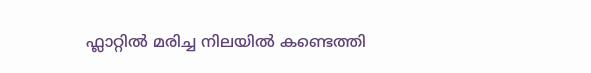ഫ്ലാറ്റിൽ മരിച്ച നിലയിൽ കണ്ടെത്തി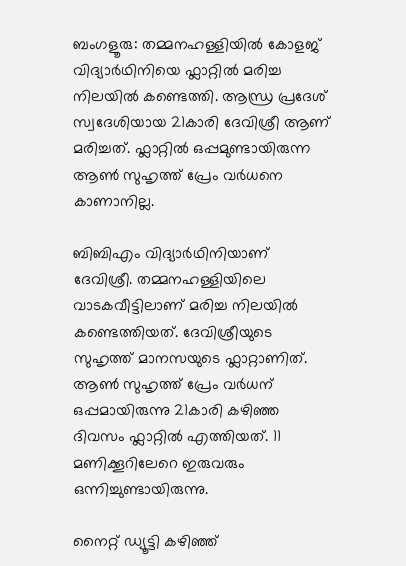ബംഗളൂരു: തമ്മനഹള്ളിയിൽ കോളജ് വിദ്യാർഥിനിയെ ഫ്ലാറ്റിൽ മരിച്ച നിലയിൽ കണ്ടെത്തി. ആന്ധ്ര പ്രദേശ് സ്വദേശിയായ 21കാരി ദേവിശ്രീ ആണ് മരിച്ചത്. ഫ്ലാറ്റിൽ ഒപ്പമുണ്ടായിരുന്ന ആൺ സുഹൃത്ത് പ്രേം വർധനെ കാണാനില്ല.

ബിബിഎം വിദ്യാർഥിനിയാണ് ദേവിശ്രീ. തമ്മനഹള്ളിയിലെ വാടകവീട്ടിലാണ് മരിച്ച നിലയിൽ കണ്ടെത്തിയത്. ദേവിശ്രീയുടെ സുഹൃത്ത് മാനസയുടെ ഫ്ലാറ്റാണിത്. ആൺ സുഹൃത്ത് പ്രേം വർധന് ഒപ്പമായിരുന്നു 21കാരി കഴിഞ്ഞ ദിവസം ഫ്ലാറ്റിൽ എത്തിയത്. 11 മണിക്കൂറിലേറെ ഇരുവരും ഒന്നിച്ചുണ്ടായിരുന്നു.

നൈറ്റ് ഡ്യൂട്ടി കഴിഞ്ഞ്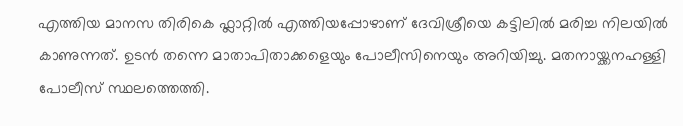എത്തിയ മാനസ തിരികെ ഫ്ലാറ്റിൽ എത്തിയപ്പോഴാണ് ദേവിശ്രീയെ കട്ടിലിൽ മരിച്ച നിലയിൽ കാണുന്നത്. ഉടൻ തന്നെ മാതാപിതാക്കളെയും പോലീസിനെയും അറിയിച്ചു. മതനായ്ക്കനഹള്ളി പോലീസ് സ്ഥലത്തെത്തി.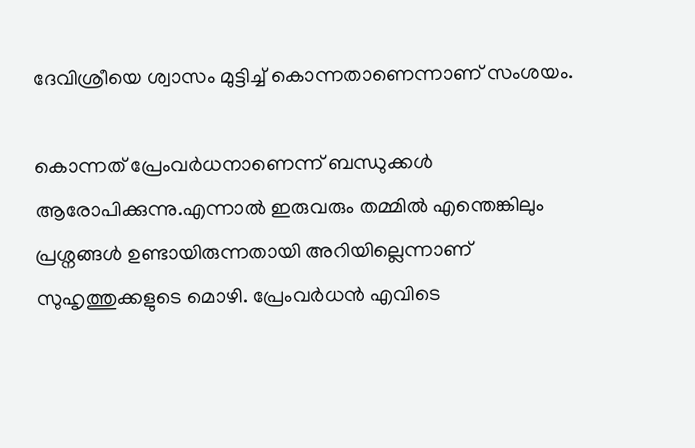ദേവിശ്രീയെ ശ്വാസം മുട്ടിച്ച് കൊന്നതാണെന്നാണ് സംശയം.

കൊന്നത് പ്രേംവർധനാണെന്ന് ബന്ധുക്കൾ ആരോപിക്കുന്നു.എന്നാൽ ഇരുവരും തമ്മിൽ എന്തെങ്കിലും പ്രശ്നങ്ങൾ ഉണ്ടായിരുന്നതായി അറിയില്ലെന്നാണ് സുഹൃത്തുക്കളുടെ മൊഴി. പ്രേംവർധൻ എവിടെ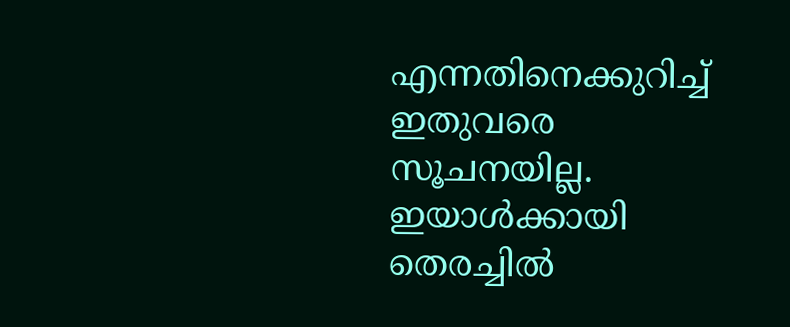എന്നതിനെക്കുറിച്ച് ഇതുവരെ സൂചനയില്ല. ഇയാൾക്കായി തെരച്ചിൽ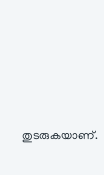തുടരുകയാണ്.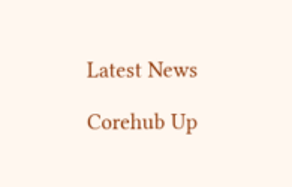Latest News

Corehub Up